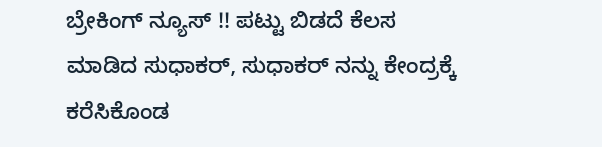ಬ್ರೇಕಿಂಗ್ ನ್ಯೂಸ್ !! ಪಟ್ಟು ಬಿಡದೆ ಕೆಲಸ ಮಾಡಿದ ಸುಧಾಕರ್, ಸುಧಾಕರ್ ನನ್ನು ಕೇಂದ್ರಕ್ಕೆ ಕರೆಸಿಕೊಂಡ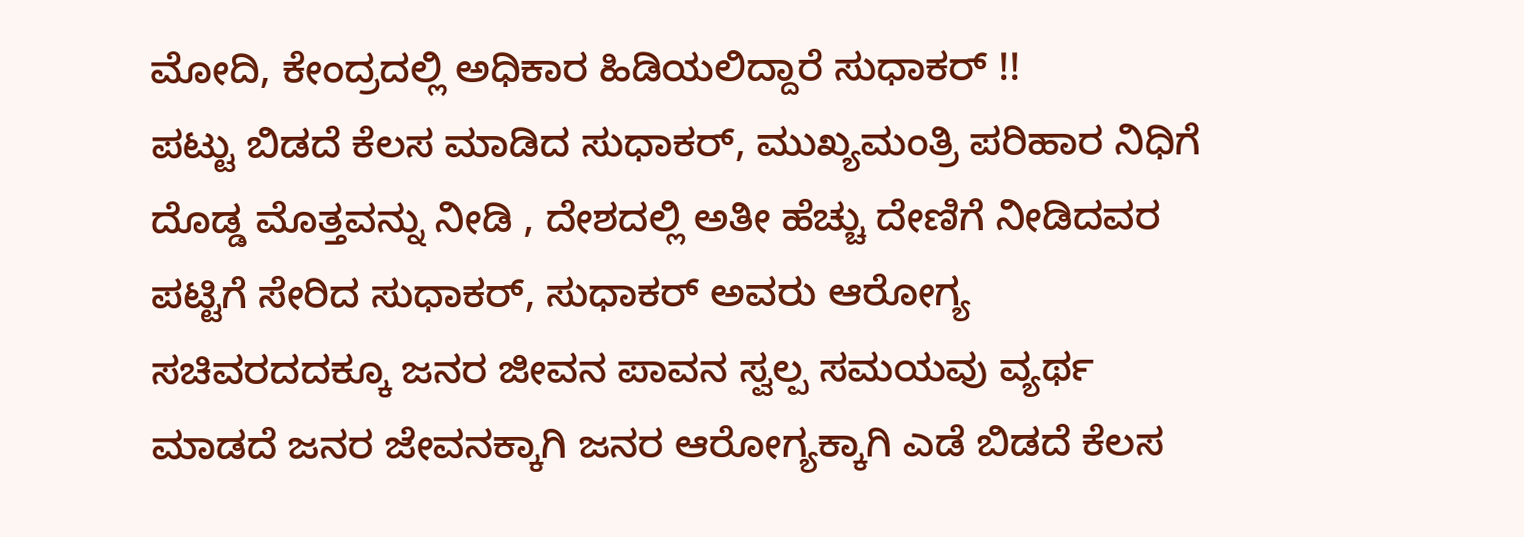ಮೋದಿ, ಕೇಂದ್ರದಲ್ಲಿ ಅಧಿಕಾರ ಹಿಡಿಯಲಿದ್ದಾರೆ ಸುಧಾಕರ್ !!
ಪಟ್ಟು ಬಿಡದೆ ಕೆಲಸ ಮಾಡಿದ ಸುಧಾಕರ್, ಮುಖ್ಯಮಂತ್ರಿ ಪರಿಹಾರ ನಿಧಿಗೆ ದೊಡ್ಡ ಮೊತ್ತವನ್ನು ನೀಡಿ , ದೇಶದಲ್ಲಿ ಅತೀ ಹೆಚ್ಚು ದೇಣಿಗೆ ನೀಡಿದವರ ಪಟ್ಟಿಗೆ ಸೇರಿದ ಸುಧಾಕರ್, ಸುಧಾಕರ್ ಅವರು ಆರೋಗ್ಯ ಸಚಿವರದದಕ್ಕೂ ಜನರ ಜೀವನ ಪಾವನ ಸ್ವಲ್ಪ ಸಮಯವು ವ್ಯರ್ಥ ಮಾಡದೆ ಜನರ ಜೇವನಕ್ಕಾಗಿ ಜನರ ಆರೋಗ್ಯಕ್ಕಾಗಿ ಎಡೆ ಬಿಡದೆ ಕೆಲಸ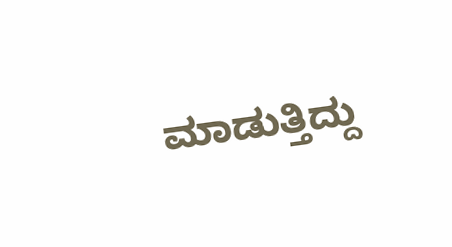ಮಾಡುತ್ತಿದ್ದು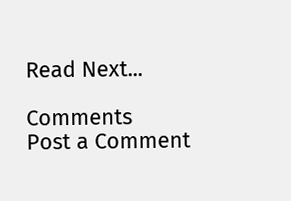Read Next...

Comments
Post a Comment